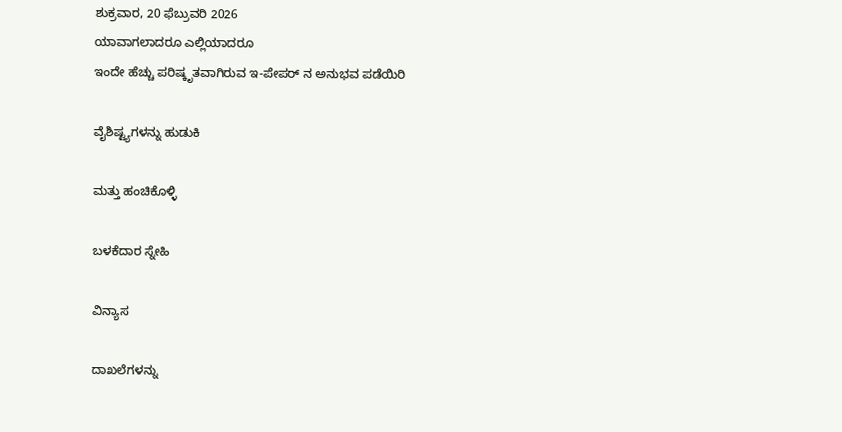ಶುಕ್ರವಾರ, 20 ಫೆಬ್ರುವರಿ 2026
ಯಾವಾಗಲಾದರೂ ಎಲ್ಲಿಯಾದರೂ
ಇಂದೇ ಹೆಚ್ಚು ಪರಿಷ್ಕೃತವಾಗಿರುವ ಇ-ಪೇಪರ್ ನ ಅನುಭವ ಪಡೆಯಿರಿ

ವೈಶಿಷ್ಟ್ಯಗಳನ್ನು ಹುಡುಕಿ

ಮತ್ತು ಹಂಚಿಕೊಳ್ಳಿ

ಬಳಕೆದಾರ ಸ್ನೇಹಿ

ವಿನ್ಯಾಸ

ದಾಖಲೆಗಳನ್ನು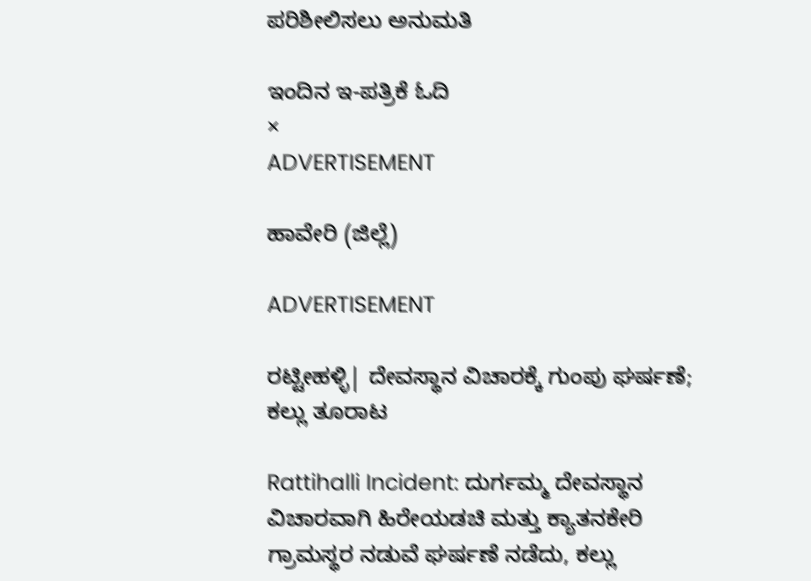ಪರಿಶೀಲಿಸಲು ಅನುಮತಿ

ಇಂದಿನ ಇ-ಪತ್ರಿಕೆ ಓದಿ
×
ADVERTISEMENT

ಹಾವೇರಿ (ಜಿಲ್ಲೆ)

ADVERTISEMENT

ರಟ್ಟೀಹಳ್ಳಿ| ದೇವಸ್ಥಾನ ವಿಚಾರಕ್ಕೆ ಗುಂಪು ಘರ್ಷಣೆ; ಕಲ್ಲು ತೂರಾಟ

Rattihalli Incident: ದುರ್ಗಮ್ಮ ದೇವಸ್ಥಾನ ವಿಚಾರವಾಗಿ ಹಿರೇಯಡಚಿ ಮತ್ತು ಕ್ಯಾತನಕೇರಿ ಗ್ರಾಮಸ್ಥರ ನಡುವೆ ಘರ್ಷಣೆ ನಡೆದು, ಕಲ್ಲು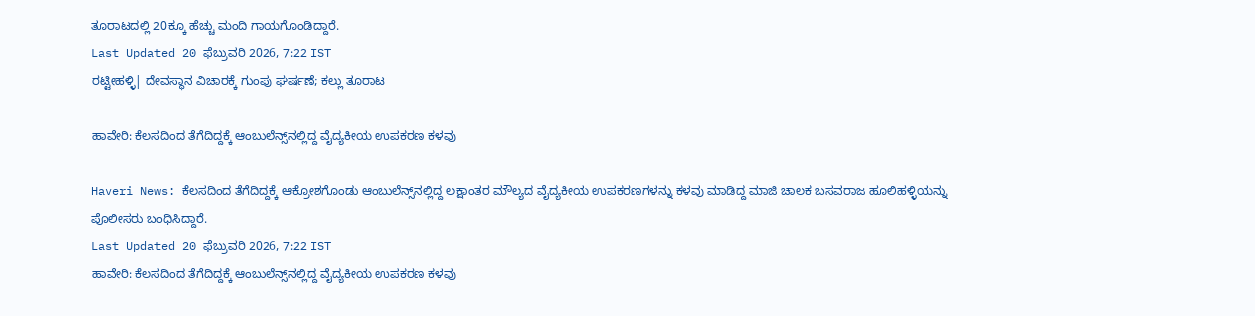ತೂರಾಟದಲ್ಲಿ 20ಕ್ಕೂ ಹೆಚ್ಚು ಮಂದಿ ಗಾಯಗೊಂಡಿದ್ದಾರೆ.
Last Updated 20 ಫೆಬ್ರುವರಿ 2026, 7:22 IST
ರಟ್ಟೀಹಳ್ಳಿ| ದೇವಸ್ಥಾನ ವಿಚಾರಕ್ಕೆ ಗುಂಪು ಘರ್ಷಣೆ; ಕಲ್ಲು ತೂರಾಟ

ಹಾವೇರಿ: ಕೆಲಸದಿಂದ ತೆಗೆದಿದ್ದಕ್ಕೆ ಆಂಬುಲೆನ್ಸ್‌ನಲ್ಲಿದ್ದ ವೈದ್ಯಕೀಯ ಉಪಕರಣ ಕಳವು

Haveri News: ಕೆಲಸದಿಂದ ತೆಗೆದಿದ್ದಕ್ಕೆ ಆಕ್ರೋಶಗೊಂಡು ಆಂಬುಲೆನ್ಸ್‌ನಲ್ಲಿದ್ದ ಲಕ್ಷಾಂತರ ಮೌಲ್ಯದ ವೈದ್ಯಕೀಯ ಉಪಕರಣಗಳನ್ನು ಕಳವು ಮಾಡಿದ್ದ ಮಾಜಿ ಚಾಲಕ ಬಸವರಾಜ ಹೂಲಿಹಳ್ಳಿಯನ್ನು ಪೊಲೀಸರು ಬಂಧಿಸಿದ್ದಾರೆ.
Last Updated 20 ಫೆಬ್ರುವರಿ 2026, 7:22 IST
ಹಾವೇರಿ: ಕೆಲಸದಿಂದ ತೆಗೆದಿದ್ದಕ್ಕೆ ಆಂಬುಲೆನ್ಸ್‌ನಲ್ಲಿದ್ದ ವೈದ್ಯಕೀಯ ಉಪಕರಣ ಕಳವು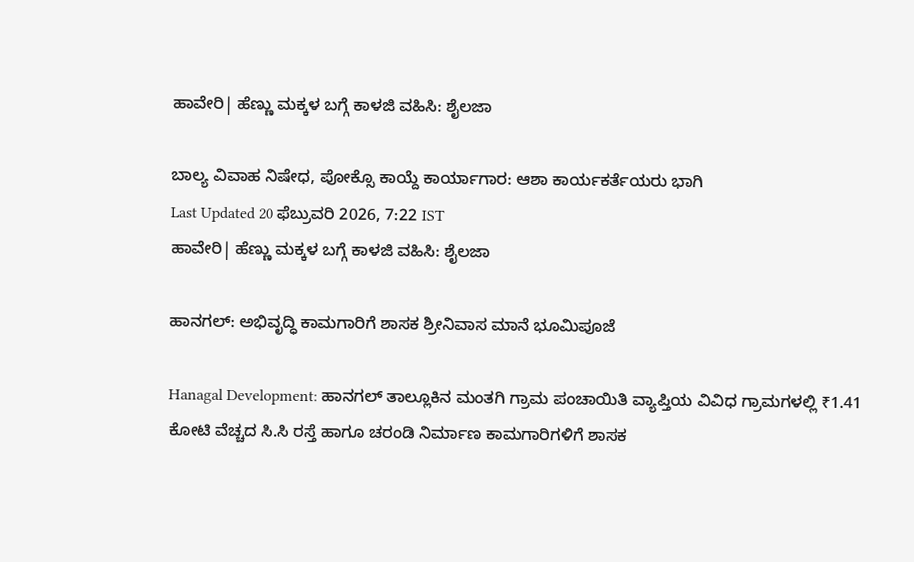ಹಾವೇರಿ| ಹೆಣ್ಣು ಮಕ್ಕಳ ಬಗ್ಗೆ ಕಾಳಜಿ ವಹಿಸಿ: ಶೈಲಜಾ

ಬಾಲ್ಯ ವಿವಾಹ ನಿಷೇಧ, ಪೋಕ್ಸೊ ಕಾಯ್ದೆ ಕಾರ್ಯಾಗಾರ: ಆಶಾ ಕಾರ್ಯಕರ್ತೆಯರು ಭಾಗಿ
Last Updated 20 ಫೆಬ್ರುವರಿ 2026, 7:22 IST
ಹಾವೇರಿ| ಹೆಣ್ಣು ಮಕ್ಕಳ ಬಗ್ಗೆ ಕಾಳಜಿ ವಹಿಸಿ: ಶೈಲಜಾ

ಹಾನಗಲ್: ಅಭಿವೃದ್ಧಿ ಕಾಮಗಾರಿಗೆ ಶಾಸಕ ಶ್ರೀನಿವಾಸ ಮಾನೆ ಭೂಮಿಪೂಜೆ

Hanagal Development: ಹಾನಗಲ್ ತಾಲ್ಲೂಕಿನ ಮಂತಗಿ ಗ್ರಾಮ ಪಂಚಾಯಿತಿ ವ್ಯಾಪ್ತಿಯ ವಿವಿಧ ಗ್ರಾಮಗಳಲ್ಲಿ ₹1.41 ಕೋಟಿ ವೆಚ್ಚದ ಸಿ.ಸಿ ರಸ್ತೆ ಹಾಗೂ ಚರಂಡಿ ನಿರ್ಮಾಣ ಕಾಮಗಾರಿಗಳಿಗೆ ಶಾಸಕ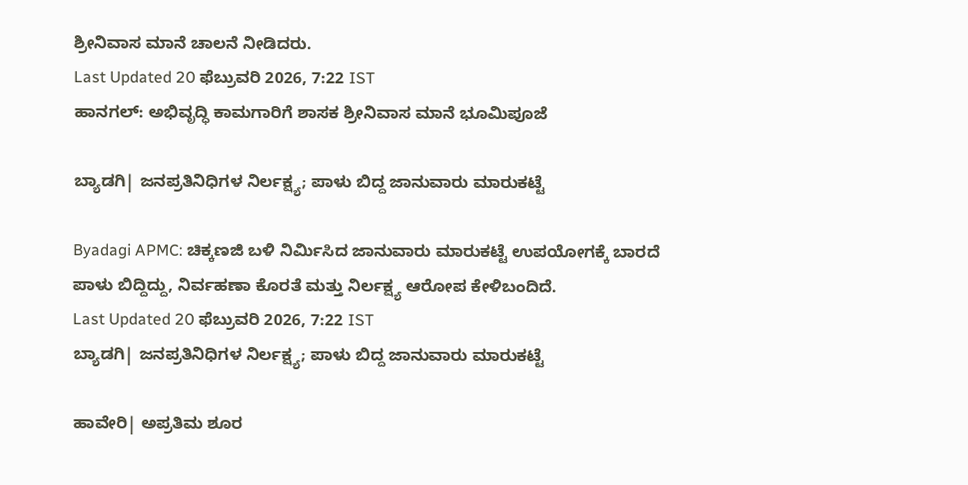ಶ್ರೀನಿವಾಸ ಮಾನೆ ಚಾಲನೆ ನೀಡಿದರು.
Last Updated 20 ಫೆಬ್ರುವರಿ 2026, 7:22 IST
ಹಾನಗಲ್: ಅಭಿವೃದ್ಧಿ ಕಾಮಗಾರಿಗೆ ಶಾಸಕ ಶ್ರೀನಿವಾಸ ಮಾನೆ ಭೂಮಿಪೂಜೆ

ಬ್ಯಾಡಗಿ| ಜನಪ್ರತಿನಿಧಿಗಳ ನಿರ್ಲಕ್ಷ್ಯ; ಪಾಳು ಬಿದ್ದ ಜಾನುವಾರು ಮಾರುಕಟ್ಟೆ

Byadagi APMC: ಚಿಕ್ಕಣಜಿ ಬಳಿ ನಿರ್ಮಿಸಿದ ಜಾನುವಾರು ಮಾರುಕಟ್ಟೆ ಉಪಯೋಗಕ್ಕೆ ಬಾರದೆ ಪಾಳು ಬಿದ್ದಿದ್ದು, ನಿರ್ವಹಣಾ ಕೊರತೆ ಮತ್ತು ನಿರ್ಲಕ್ಷ್ಯ ಆರೋಪ ಕೇಳಿಬಂದಿದೆ.
Last Updated 20 ಫೆಬ್ರುವರಿ 2026, 7:22 IST
ಬ್ಯಾಡಗಿ| ಜನಪ್ರತಿನಿಧಿಗಳ ನಿರ್ಲಕ್ಷ್ಯ; ಪಾಳು ಬಿದ್ದ ಜಾನುವಾರು ಮಾರುಕಟ್ಟೆ

ಹಾವೇರಿ| ಅಪ್ರತಿಮ ಶೂರ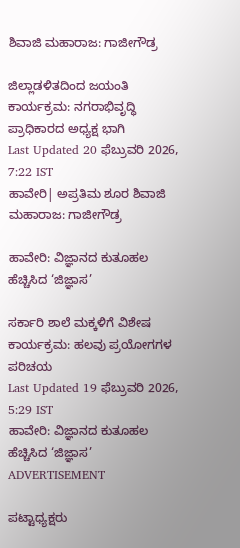ಶಿವಾಜಿ ಮಹಾರಾಜ: ಗಾಜೀಗೌಡ್ರ

ಜಿಲ್ಲಾಡಳಿತದಿಂದ ಜಯಂತಿ ಕಾರ್ಯಕ್ರಮ: ನಗರಾಭಿವೃದ್ಧಿ ಪ್ರಾಧಿಕಾರದ ಅಧ್ಯಕ್ಷ ಭಾಗಿ
Last Updated 20 ಫೆಬ್ರುವರಿ 2026, 7:22 IST
ಹಾವೇರಿ| ಅಪ್ರತಿಮ ಶೂರ ಶಿವಾಜಿ ಮಹಾರಾಜ: ಗಾಜೀಗೌಡ್ರ

ಹಾವೇರಿ: ವಿಜ್ಞಾನದ ಕುತೂಹಲ ಹೆಚ್ಚಿಸಿದ ‘ಜಿಜ್ಞಾಸ’

ಸರ್ಕಾರಿ ಶಾಲೆ ಮಕ್ಕಳಿಗೆ ವಿಶೇಷ ಕಾರ್ಯಕ್ರಮ: ಹಲವು ಪ್ರಯೋಗಗಳ ಪರಿಚಯ
Last Updated 19 ಫೆಬ್ರುವರಿ 2026, 5:29 IST
ಹಾವೇರಿ: ವಿಜ್ಞಾನದ ಕುತೂಹಲ ಹೆಚ್ಚಿಸಿದ ‘ಜಿಜ್ಞಾಸ’
ADVERTISEMENT

ಪಟ್ಟಾಧ್ಯಕ್ಷರು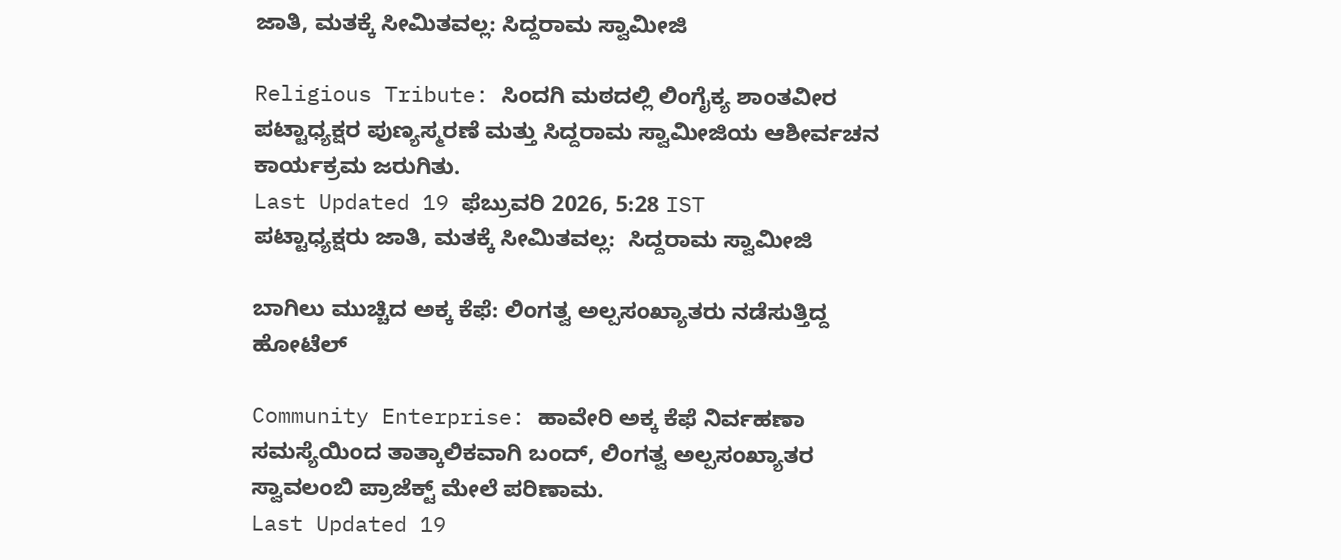ಜಾತಿ, ಮತಕ್ಕೆ ಸೀಮಿತವಲ್ಲ: ಸಿದ್ದರಾಮ ಸ್ವಾಮೀಜಿ

Religious Tribute: ಸಿಂದಗಿ ಮಠದಲ್ಲಿ ಲಿಂಗೈಕ್ಯ ಶಾಂತವೀರ ಪಟ್ಟಾಧ್ಯಕ್ಷರ ಪುಣ್ಯಸ್ಮರಣೆ ಮತ್ತು ಸಿದ್ದರಾಮ ಸ್ವಾಮೀಜಿಯ ಆಶೀರ್ವಚನ ಕಾರ್ಯಕ್ರಮ ಜರುಗಿತು.
Last Updated 19 ಫೆಬ್ರುವರಿ 2026, 5:28 IST
ಪಟ್ಟಾಧ್ಯಕ್ಷರು ಜಾತಿ, ಮತಕ್ಕೆ ಸೀಮಿತವಲ್ಲ:  ಸಿದ್ದರಾಮ ಸ್ವಾಮೀಜಿ

ಬಾಗಿಲು ಮುಚ್ಚಿದ ಅಕ್ಕ ಕೆಫೆ: ಲಿಂಗತ್ವ ಅಲ್ಪಸಂಖ್ಯಾತರು ನಡೆಸುತ್ತಿದ್ದ ಹೋಟೆಲ್

Community Enterprise: ಹಾವೇರಿ ಅಕ್ಕ ಕೆಫೆ ನಿರ್ವಹಣಾ ಸಮಸ್ಯೆಯಿಂದ ತಾತ್ಕಾಲಿಕವಾಗಿ ಬಂದ್, ಲಿಂಗತ್ವ ಅಲ್ಪಸಂಖ್ಯಾತರ ಸ್ವಾವಲಂಬಿ ಪ್ರಾಜೆಕ್ಟ್ ಮೇಲೆ ಪರಿಣಾಮ.
Last Updated 19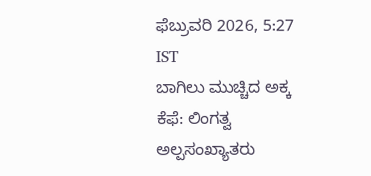ಫೆಬ್ರುವರಿ 2026, 5:27 IST
ಬಾಗಿಲು ಮುಚ್ಚಿದ ಅಕ್ಕ ಕೆಫೆ: ಲಿಂಗತ್ವ ಅಲ್ಪಸಂಖ್ಯಾತರು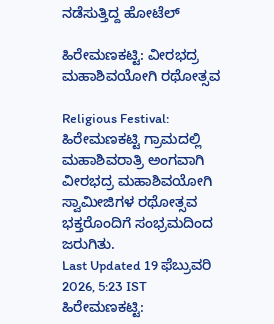ನಡೆಸುತ್ತಿದ್ದ ಹೋಟೆಲ್

ಹಿರೇಮಣಕಟ್ಟಿ: ವೀರಭದ್ರ ಮಹಾಶಿವಯೋಗಿ ರಥೋತ್ಸವ

Religious Festival: ಹಿರೇಮಣಕಟ್ಟಿ ಗ್ರಾಮದಲ್ಲಿ ಮಹಾಶಿವರಾತ್ರಿ ಅಂಗವಾಗಿ ವೀರಭದ್ರ ಮಹಾಶಿವಯೋಗಿ ಸ್ವಾಮೀಜಿಗಳ ರಥೋತ್ಸವ ಭಕ್ತರೊಂದಿಗೆ ಸಂಭ್ರಮದಿಂದ ಜರುಗಿತು.
Last Updated 19 ಫೆಬ್ರುವರಿ 2026, 5:23 IST
ಹಿರೇಮಣಕಟ್ಟಿ: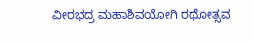ವೀರಭದ್ರ ಮಹಾಶಿವಯೋಗಿ ರಥೋತ್ಸವ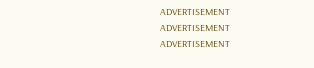ADVERTISEMENT
ADVERTISEMENT
ADVERTISEMENT